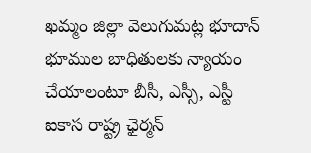ఖమ్మం జిల్లా వెలుగుమట్ల భూదాన్ భూముల బాధితులకు న్యాయం చేయాలంటూ బీసీ, ఎస్సీ, ఎస్టీ ఐకాస రాష్ట్ర ఛైర్మన్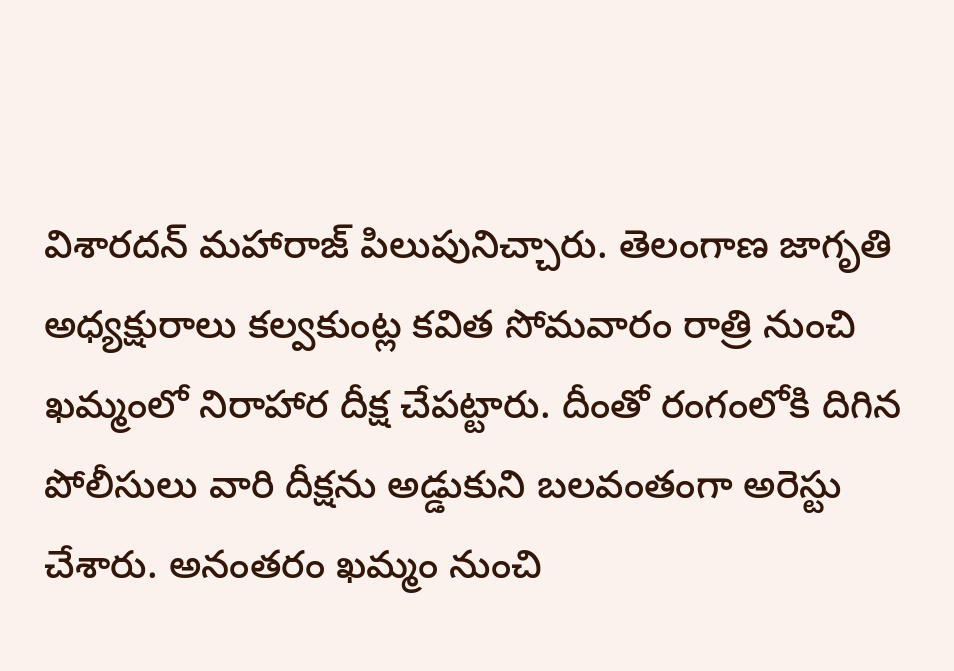విశారదన్ మహారాజ్ పిలుపునిచ్చారు. తెలంగాణ జాగృతి అధ్యక్షురాలు కల్వకుంట్ల కవిత సోమవారం రాత్రి నుంచి ఖమ్మంలో నిరాహార దీక్ష చేపట్టారు. దీంతో రంగంలోకి దిగిన పోలీసులు వారి దీక్షను అడ్డుకుని బలవంతంగా అరెస్టు చేశారు. అనంతరం ఖమ్మం నుంచి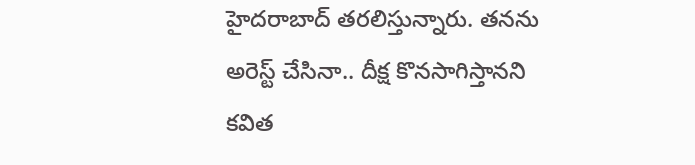హైదరాబాద్ తరలిస్తున్నారు. తనను అరెస్ట్ చేసినా.. దీక్ష కొనసాగిస్తానని కవిత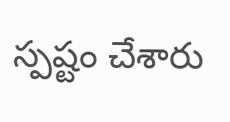స్పష్టం చేశారు